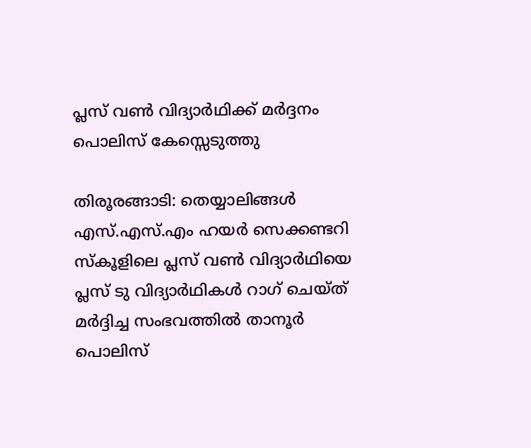പ്ലസ് വണ്‍ വിദ്യാര്‍ഥിക്ക് മര്‍ദ്ദനം പൊലിസ് കേസ്സെടുത്തു

തിരൂരങ്ങാടി: തെയ്യാലിങ്ങള്‍ എസ്.എസ്.എം ഹയര്‍ സെക്കണ്ടറി സ്‌കൂളിലെ പ്ലസ് വണ്‍ വിദ്യാര്‍ഥിയെ പ്ലസ് ടു വിദ്യാര്‍ഥികള്‍ റാഗ് ചെയ്ത് മര്‍ദ്ദിച്ച സംഭവത്തില്‍ താനൂര്‍ പൊലിസ്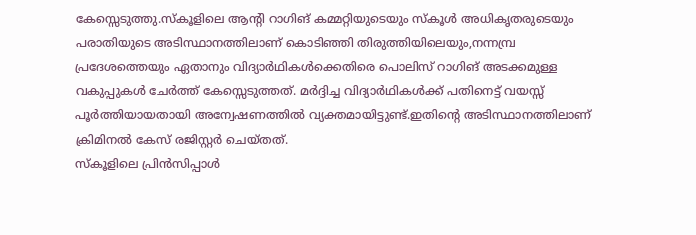കേസ്സെടുത്തു.സ്‌കൂളിലെ ആന്റി റാഗിങ് കമ്മറ്റിയുടെയും സ്‌കൂള്‍ അധികൃതരുടെയും പരാതിയുടെ അടിസ്ഥാനത്തിലാണ് കൊടിഞ്ഞി തിരുത്തിയിലെയും,നന്നമ്പ്ര പ്രദേശത്തെയും ഏതാനും വിദ്യാര്‍ഥികള്‍ക്കെതിരെ പൊലിസ് റാഗിങ് അടക്കമുള്ള വകുപ്പുകള്‍ ചേര്‍ത്ത് കേസ്സെടുത്തത്. മര്‍ദ്ദിച്ച വിദ്യാര്‍ഥികള്‍ക്ക് പതിനെട്ട് വയസ്സ് പൂര്‍ത്തിയായതായി അന്വേഷണത്തില്‍ വ്യക്തമായിട്ടുണ്ട്.ഇതിന്റെ അടിസ്ഥാനത്തിലാണ് ക്രിമിനല്‍ കേസ് രജിസ്റ്റര്‍ ചെയ്തത്.
സ്‌കൂളിലെ പ്രിന്‍സിപ്പാള്‍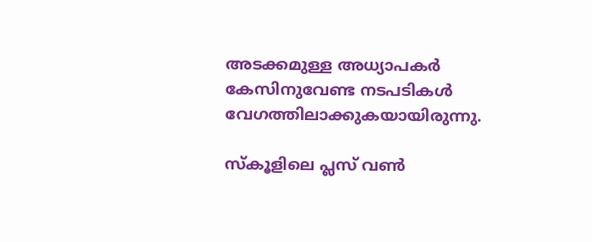അടക്കമുള്ള അധ്യാപകര്‍ കേസിനുവേണ്ട നടപടികള്‍ വേഗത്തിലാക്കുകയായിരുന്നു.

സ്‌കൂളിലെ പ്ലസ് വണ്‍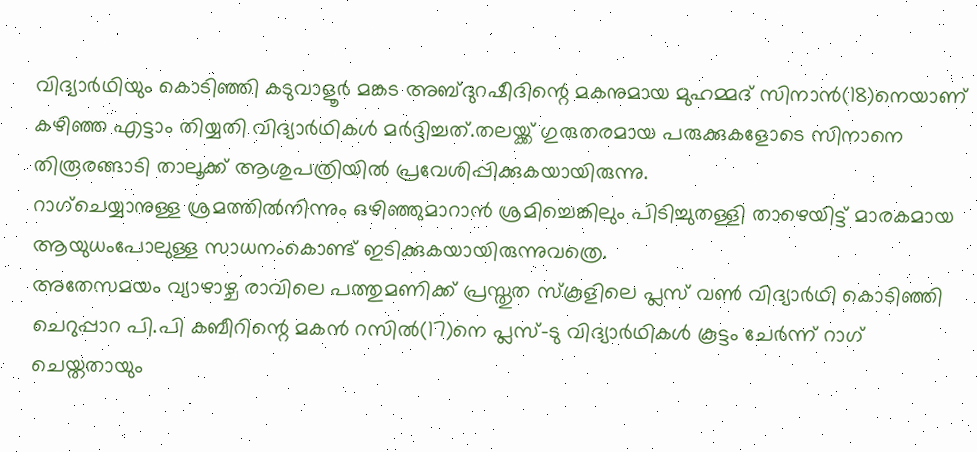വിദ്യാര്‍ഥിയും കൊടിഞ്ഞി കടുവാളൂര്‍ മങ്കട അബ്ദുറഷീദിന്റെ മകനുമായ മുഹമ്മദ് സിനാന്‍(18)നെയാണ് കഴിഞ്ഞ എട്ടാം തിയ്യതി വിദ്യാര്‍ഥികള്‍ മര്‍ദ്ദിച്ചത്.തലയ്ക്ക് ഗുരുതരമായ പരുക്കുകളോടെ സിനാനെ തിരൂരങ്ങാടി താലൂക്ക് ആശുപത്രിയില്‍ പ്രവേശിപ്പിക്കുകയായിരുന്നു.
റാഗ്ചെയ്യാനുള്ള ശ്രമത്തില്‍നിന്നും ഒഴിഞ്ഞുമാറാന്‍ ശ്രമിച്ചെങ്കിലും പിടിച്ചുതള്ളി താഴെയിട്ട് മാരകമായ ആയുധംപോലുള്ള സാധനംകൊണ്ട് ഇടിക്കുകയായിരുന്നുവത്രെ.
അതേസമയം വ്യാഴാഴ്ച രാവിലെ പത്തുമണിക്ക് പ്രസ്തുത സ്‌കൂളിലെ പ്ലസ് വണ്‍ വിദ്യാര്‍ഥി കൊടിഞ്ഞി ചെറുപ്പാറ പി.പി കബീറിന്റെ മകന്‍ റസില്‍(17)നെ പ്ലസ്-ടു വിദ്യാര്‍ഥികള്‍ കൂട്ടം ചേര്‍ന്ന് റാഗ് ചെയ്തതായും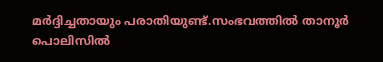മര്‍ദ്ദിച്ചതായും പരാതിയുണ്ട്.സംഭവത്തില്‍ താനൂര്‍ പൊലിസില്‍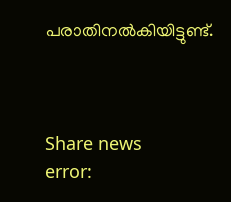പരാതിനല്‍കിയിട്ടുണ്ട്.



Share news
error: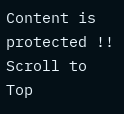Content is protected !!
Scroll to Top